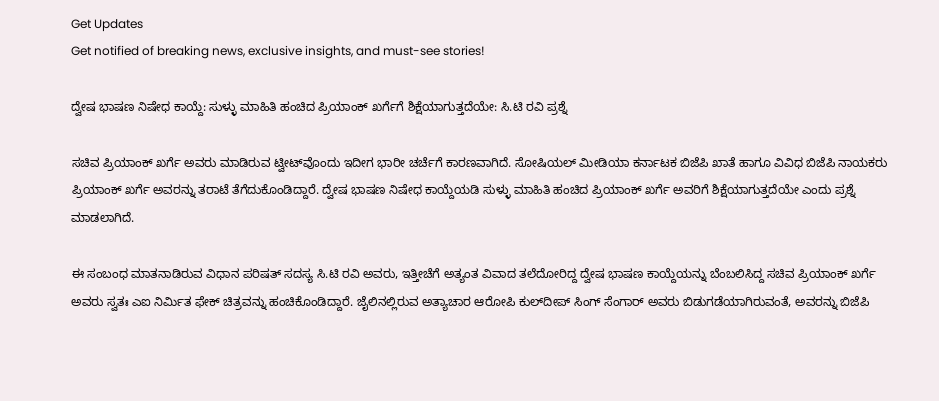Get Updates
Get notified of breaking news, exclusive insights, and must-see stories!

ದ್ವೇಷ ಭಾಷಣ ನಿಷೇಧ ಕಾಯ್ದೆ: ಸುಳ್ಳು ಮಾಹಿತಿ ಹಂಚಿದ ಪ್ರಿಯಾಂಕ್ ಖರ್ಗೆಗೆ ಶಿಕ್ಷೆಯಾಗುತ್ತದೆಯೇ: ಸಿ.ಟಿ ರವಿ ಪ್ರಶ್ನೆ

ಸಚಿವ ಪ್ರಿಯಾಂಕ್ ಖರ್ಗೆ ಅವರು ಮಾಡಿರುವ ಟ್ವೀಟ್‌ವೊಂದು ಇದೀಗ ಭಾರೀ ಚರ್ಚೆಗೆ ಕಾರಣವಾಗಿದೆ. ಸೋಷಿಯಲ್ ಮೀಡಿಯಾ ಕರ್ನಾಟಕ ಬಿಜೆಪಿ ಖಾತೆ ಹಾಗೂ ವಿವಿಧ ಬಿಜೆಪಿ ನಾಯಕರು ಪ್ರಿಯಾಂಕ್ ಖರ್ಗೆ ಅವರನ್ನು ತರಾಟೆ ತೆಗೆದುಕೊಂಡಿದ್ದಾರೆ. ದ್ವೇಷ ಭಾಷಣ ನಿಷೇಧ ಕಾಯ್ದೆಯಡಿ ಸುಳ್ಳು ಮಾಹಿತಿ ಹಂಚಿದ ಪ್ರಿಯಾಂಕ್ ಖರ್ಗೆ ಅವರಿಗೆ ಶಿಕ್ಷೆಯಾಗುತ್ತದೆಯೇ ಎಂದು ಪ್ರಶ್ನೆ ಮಾಡಲಾಗಿದೆ.

ಈ ಸಂಬಂಧ ಮಾತನಾಡಿರುವ ವಿಧಾನ ಪರಿಷತ್ ಸದಸ್ಯ ಸಿ.ಟಿ ರವಿ ಅವರು, ಇತ್ತೀಚೆಗೆ ಅತ್ಯಂತ ವಿವಾದ ತಲೆದೋರಿದ್ದ ದ್ವೇಷ ಭಾಷಣ ಕಾಯ್ದೆಯನ್ನು ಬೆಂಬಲಿಸಿದ್ದ ಸಚಿವ ಪ್ರಿಯಾಂಕ್ ಖರ್ಗೆ ಅವರು ಸ್ವತಃ ಎಐ ನಿರ್ಮಿತ ಫೇಕ್ ಚಿತ್ರವನ್ನು ಹಂಚಿಕೊಂಡಿದ್ದಾರೆ. ಜೈಲಿನಲ್ಲಿರುವ ಅತ್ಯಾಚಾರ ಆರೋಪಿ ಕುಲ್‌ದೀಪ್ ಸಿಂಗ್ ಸೆಂಗಾರ್ ಅವರು ಬಿಡುಗಡೆಯಾಗಿರುವಂತೆ, ಅವರನ್ನು ಬಿಜೆಪಿ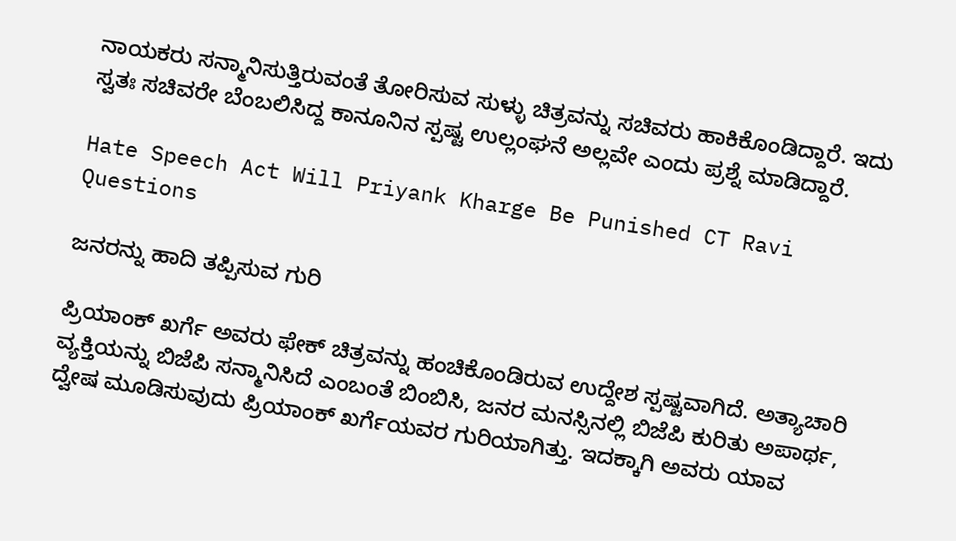ನಾಯಕರು ಸನ್ಮಾನಿಸುತ್ತಿರುವಂತೆ ತೋರಿಸುವ ಸುಳ್ಳು ಚಿತ್ರವನ್ನು ಸಚಿವರು ಹಾಕಿಕೊಂಡಿದ್ದಾರೆ. ಇದು ಸ್ವತಃ ಸಚಿವರೇ ಬೆಂಬಲಿಸಿದ್ದ ಕಾನೂನಿನ ಸ್ಪಷ್ಟ ಉಲ್ಲಂಘನೆ ಅಲ್ಲವೇ ಎಂದು ಪ್ರಶ್ನೆ ಮಾಡಿದ್ದಾರೆ.

Hate Speech Act Will Priyank Kharge Be Punished CT Ravi Questions

ಜನರನ್ನು ಹಾದಿ ತಪ್ಪಿಸುವ ಗುರಿ

ಪ್ರಿಯಾಂಕ್ ಖರ್ಗೆ ಅವರು ಫೇಕ್ ಚಿತ್ರವನ್ನು ಹಂಚಿಕೊಂಡಿರುವ ಉದ್ದೇಶ ಸ್ಪಷ್ಟವಾಗಿದೆ. ಅತ್ಯಾಚಾರಿ ವ್ಯಕ್ತಿಯನ್ನು ಬಿಜೆಪಿ ಸನ್ಮಾನಿಸಿದೆ ಎಂಬಂತೆ ಬಿಂಬಿಸಿ, ಜನರ ಮನಸ್ಸಿನಲ್ಲಿ ಬಿಜೆಪಿ ಕುರಿತು ಅಪಾರ್ಥ, ದ್ವೇಷ ಮೂಡಿಸುವುದು ಪ್ರಿಯಾಂಕ್ ಖರ್ಗೆಯವರ ಗುರಿಯಾಗಿತ್ತು. ಇದಕ್ಕಾಗಿ ಅವರು ಯಾವ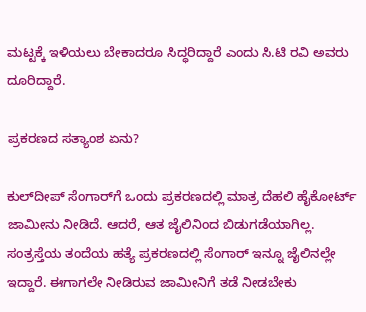ಮಟ್ಟಕ್ಕೆ ಇಳಿಯಲು ಬೇಕಾದರೂ ಸಿದ್ಧರಿದ್ದಾರೆ ಎಂದು ಸಿ.ಟಿ ರವಿ ಅವರು ದೂರಿದ್ದಾರೆ.

ಪ್ರಕರಣದ ಸತ್ಯಾಂಶ ಏನು?

ಕುಲ್‌ದೀಪ್ ಸೆಂಗಾರ್‌ಗೆ ಒಂದು ಪ್ರಕರಣದಲ್ಲಿ ಮಾತ್ರ ದೆಹಲಿ ಹೈಕೋರ್ಟ್ ಜಾಮೀನು ನೀಡಿದೆ. ಆದರೆ, ಆತ ಜೈಲಿನಿಂದ ಬಿಡುಗಡೆಯಾಗಿಲ್ಲ. ಸಂತ್ರಸ್ತೆಯ ತಂದೆಯ ಹತ್ಯೆ ಪ್ರಕರಣದಲ್ಲಿ ಸೆಂಗಾರ್ ಇನ್ನೂ ಜೈಲಿನಲ್ಲೇ ಇದ್ದಾರೆ. ಈಗಾಗಲೇ ನೀಡಿರುವ ಜಾಮೀನಿಗೆ ತಡೆ ನೀಡಬೇಕು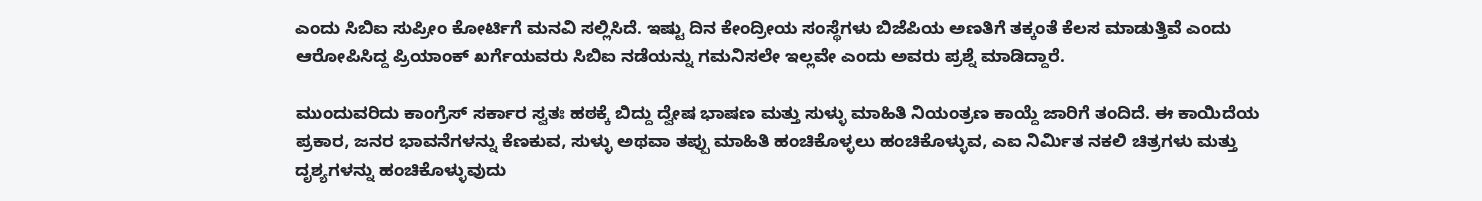ಎಂದು ಸಿಬಿಐ ಸುಪ್ರೀಂ ಕೋರ್ಟಿಗೆ ಮನವಿ ಸಲ್ಲಿಸಿದೆ. ಇಷ್ಟು ದಿನ ಕೇಂದ್ರೀಯ ಸಂಸ್ಥೆಗಳು ಬಿಜೆಪಿಯ ಅಣತಿಗೆ ತಕ್ಕಂತೆ ಕೆಲಸ ಮಾಡುತ್ತಿವೆ ಎಂದು ಆರೋಪಿಸಿದ್ದ ಪ್ರಿಯಾಂಕ್ ಖರ್ಗೆಯವರು ಸಿಬಿಐ ನಡೆಯನ್ನು ಗಮನಿಸಲೇ ಇಲ್ಲವೇ ಎಂದು ಅವರು ಪ್ರಶ್ನೆ ಮಾಡಿದ್ದಾರೆ.

ಮುಂದುವರಿದು ಕಾಂಗ್ರೆಸ್ ಸರ್ಕಾರ ಸ್ವತಃ ಹಠಕ್ಕೆ ಬಿದ್ದು ದ್ವೇಷ ಭಾಷಣ ಮತ್ತು ಸುಳ್ಳು ಮಾಹಿತಿ ನಿಯಂತ್ರಣ ಕಾಯ್ದೆ ಜಾರಿಗೆ ತಂದಿದೆ. ಈ ಕಾಯಿದೆಯ ಪ್ರಕಾರ, ಜನರ ಭಾವನೆಗಳನ್ನು ಕೆಣಕುವ, ಸುಳ್ಳು ಅಥವಾ ತಪ್ಪು ಮಾಹಿತಿ ಹಂಚಿಕೊಳ್ಳಲು ಹಂಚಿಕೊಳ್ಳುವ, ಎಐ ನಿರ್ಮಿತ ನಕಲಿ ಚಿತ್ರಗಳು ಮತ್ತು ದೃಶ್ಯಗಳನ್ನು ಹಂಚಿಕೊಳ್ಳುವುದು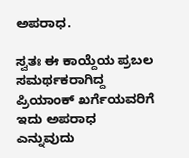ಅಪರಾಧ.

ಸ್ವತಃ ಈ ಕಾಯ್ದೆಯ ಪ್ರಬಲ ಸಮರ್ಥಕರಾಗಿದ್ದ ಪ್ರಿಯಾಂಕ್ ಖರ್ಗೆಯವರಿಗೆ ಇದು ಅಪರಾಧ ಎನ್ನುವುದು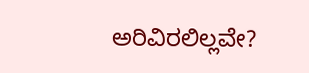ಅರಿವಿರಲಿಲ್ಲವೇ?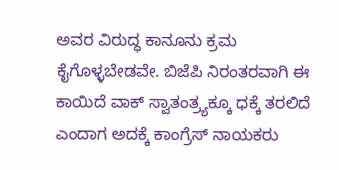ಅವರ ವಿರುದ್ಧ ಕಾನೂನು ಕ್ರಮ ಕೈಗೊಳ್ಳಬೇಡವೇ. ಬಿಜೆಪಿ ನಿರಂತರವಾಗಿ ಈ ಕಾಯಿದೆ ವಾಕ್ ಸ್ವಾತಂತ್ರ್ಯಕ್ಕೂ ಧಕ್ಕೆ ತರಲಿದೆ ಎಂದಾಗ ಅದಕ್ಕೆ ಕಾಂಗ್ರೆಸ್ ನಾಯಕರು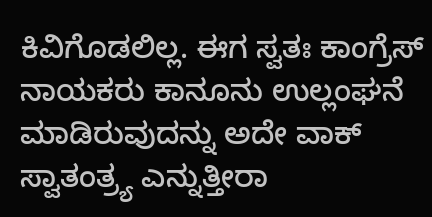ಕಿವಿಗೊಡಲಿಲ್ಲ. ಈಗ ಸ್ವತಃ ಕಾಂಗ್ರೆಸ್ ನಾಯಕರು ಕಾನೂನು ಉಲ್ಲಂಘನೆ ಮಾಡಿರುವುದನ್ನು ಅದೇ ವಾಕ್ ಸ್ವಾತಂತ್ರ್ಯ ಎನ್ನುತ್ತೀರಾ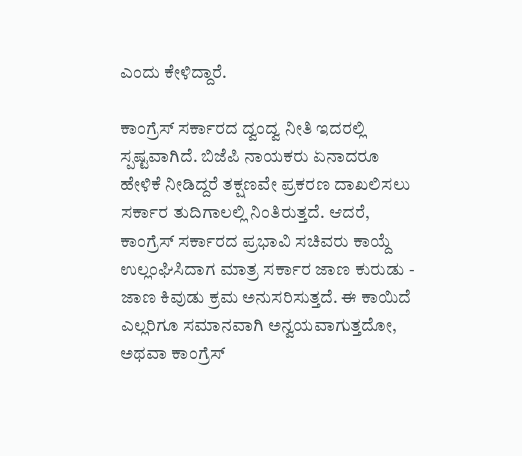ಎಂದು ಕೇಳಿದ್ದಾರೆ.

ಕಾಂಗ್ರೆಸ್ ಸರ್ಕಾರದ ದ್ವಂದ್ವ ನೀತಿ ಇದರಲ್ಲಿ ಸ್ಪಷ್ಟವಾಗಿದೆ. ಬಿಜೆಪಿ ನಾಯಕರು ಏನಾದರೂ ಹೇಳಿಕೆ ನೀಡಿದ್ದರೆ ತಕ್ಷಣವೇ ಪ್ರಕರಣ ದಾಖಲಿಸಲು ಸರ್ಕಾರ ತುದಿಗಾಲಲ್ಲಿ ನಿಂತಿರುತ್ತದೆ. ಆದರೆ, ಕಾಂಗ್ರೆಸ್ ಸರ್ಕಾರದ ಪ್ರಭಾವಿ ಸಚಿವರು ಕಾಯ್ದೆ ಉಲ್ಲಂಘಿಸಿದಾಗ ಮಾತ್ರ ಸರ್ಕಾರ ಜಾಣ ಕುರುಡು - ಜಾಣ ಕಿವುಡು ಕ್ರಮ ಅನುಸರಿಸುತ್ತದೆ. ಈ ಕಾಯಿದೆ ಎಲ್ಲರಿಗೂ ಸಮಾನವಾಗಿ ಅನ್ವಯವಾಗುತ್ತದೋ, ಅಥವಾ ಕಾಂಗ್ರೆಸ್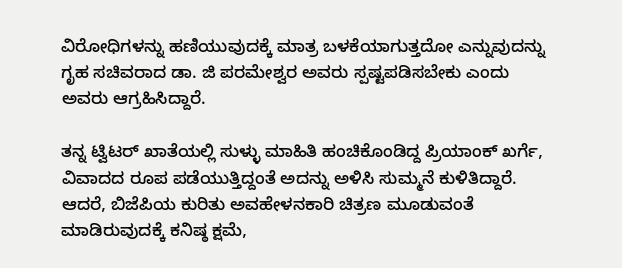ವಿರೋಧಿಗಳನ್ನು ಹಣಿಯುವುದಕ್ಕೆ ಮಾತ್ರ ಬಳಕೆಯಾಗುತ್ತದೋ ಎನ್ನುವುದನ್ನು ಗೃಹ ಸಚಿವರಾದ ಡಾ. ಜಿ ಪರಮೇಶ್ವರ ಅವರು ಸ್ಪಷ್ಟಪಡಿಸಬೇಕು ಎಂದು ಅವರು ಆಗ್ರಹಿಸಿದ್ದಾರೆ.

ತನ್ನ ಟ್ವಿಟರ್ ಖಾತೆಯಲ್ಲಿ ಸುಳ್ಳು ಮಾಹಿತಿ ಹಂಚಿಕೊಂಡಿದ್ದ ಪ್ರಿಯಾಂಕ್ ಖರ್ಗೆ, ವಿವಾದದ ರೂಪ ಪಡೆಯುತ್ತಿದ್ದಂತೆ ಅದನ್ನು ಅಳಿಸಿ ಸುಮ್ಮನೆ ಕುಳಿತಿದ್ದಾರೆ. ಆದರೆ, ಬಿಜೆಪಿಯ ಕುರಿತು ಅವಹೇಳನಕಾರಿ ಚಿತ್ರಣ ಮೂಡುವಂತೆ ಮಾಡಿರುವುದಕ್ಕೆ ಕನಿಷ್ಠ ಕ್ಷಮೆ,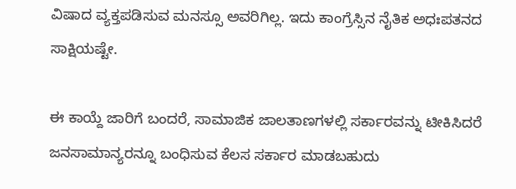ವಿಷಾದ ವ್ಯಕ್ತಪಡಿಸುವ ಮನಸ್ಸೂ ಅವರಿಗಿಲ್ಲ. ಇದು ಕಾಂಗ್ರೆಸ್ಸಿನ ನೈತಿಕ ಅಧಃಪತನದ ಸಾಕ್ಷಿಯಷ್ಟೇ.

ಈ ಕಾಯ್ದೆ ಜಾರಿಗೆ ಬಂದರೆ, ಸಾಮಾಜಿಕ ಜಾಲತಾಣಗಳಲ್ಲಿ ಸರ್ಕಾರವನ್ನು ಟೀಕಿಸಿದರೆ ಜನಸಾಮಾನ್ಯರನ್ನೂ ಬಂಧಿಸುವ ಕೆಲಸ ಸರ್ಕಾರ ಮಾಡಬಹುದು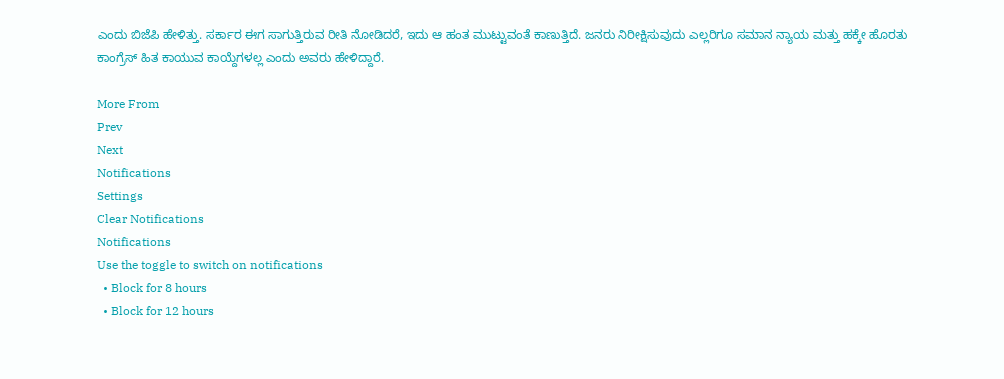ಎಂದು ಬಿಜೆಪಿ ಹೇಳಿತ್ತು. ಸರ್ಕಾರ ಈಗ ಸಾಗುತ್ತಿರುವ ರೀತಿ ನೋಡಿದರೆ, ಇದು ಆ ಹಂತ ಮುಟ್ಟುವಂತೆ ಕಾಣುತ್ತಿದೆ. ಜನರು ನಿರೀಕ್ಷಿಸುವುದು ಎಲ್ಲರಿಗೂ ಸಮಾನ ನ್ಯಾಯ ಮತ್ತು ಹಕ್ಕೇ ಹೊರತು ಕಾಂಗ್ರೆಸ್ ಹಿತ ಕಾಯುವ ಕಾಯ್ದೆಗಳಲ್ಲ ಎಂದು ಅವರು ಹೇಳಿದ್ದಾರೆ.

More From
Prev
Next
Notifications
Settings
Clear Notifications
Notifications
Use the toggle to switch on notifications
  • Block for 8 hours
  • Block for 12 hours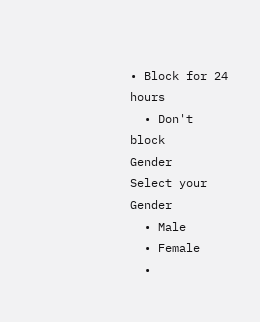• Block for 24 hours
  • Don't block
Gender
Select your Gender
  • Male
  • Female
  •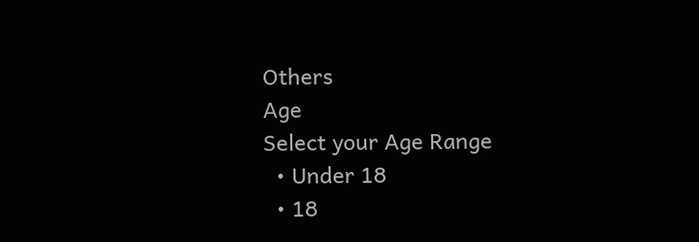Others
Age
Select your Age Range
  • Under 18
  • 18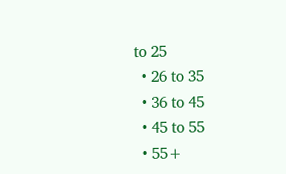to 25
  • 26 to 35
  • 36 to 45
  • 45 to 55
  • 55+